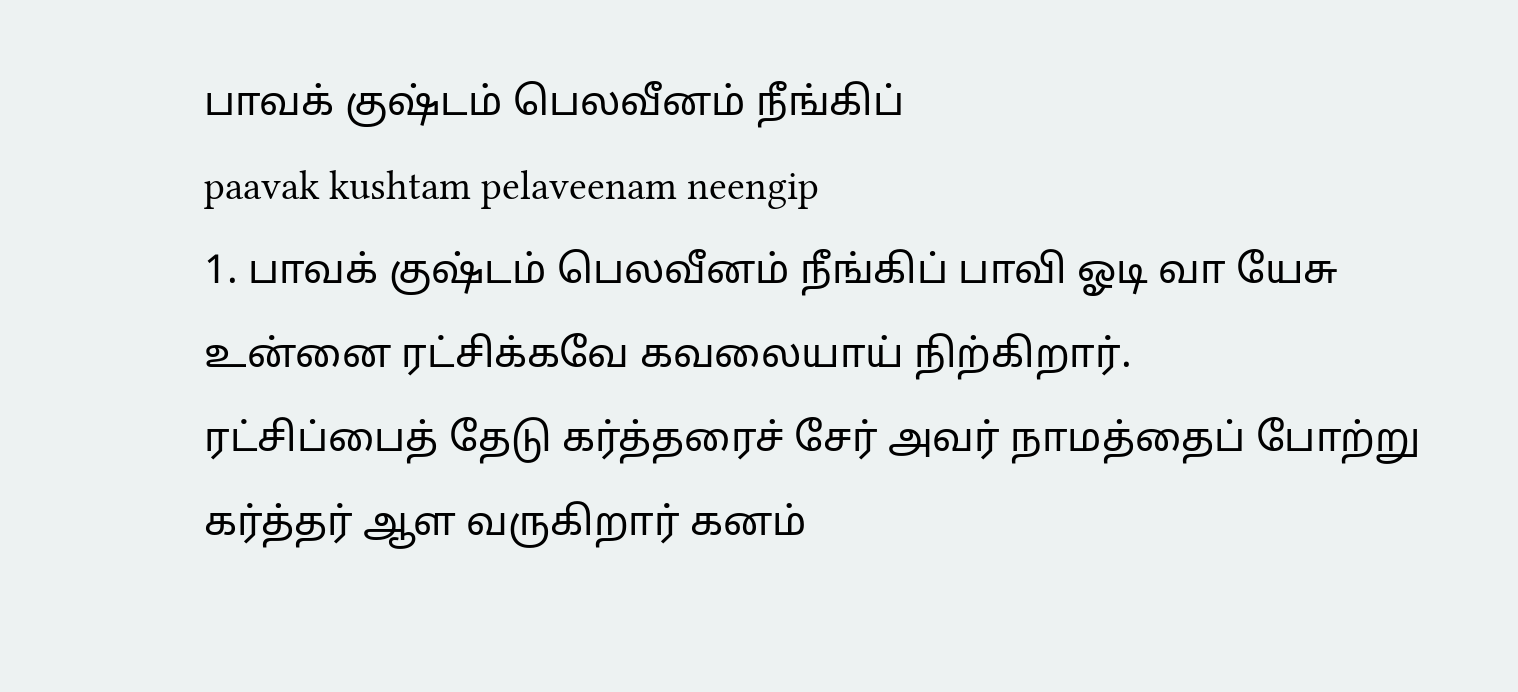பாவக் குஷ்டம் பெலவீனம் நீங்கிப்
paavak kushtam pelaveenam neengip
1. பாவக் குஷ்டம் பெலவீனம் நீங்கிப் பாவி ஓடி வா யேசு உன்னை ரட்சிக்கவே கவலையாய் நிற்கிறார்.
ரட்சிப்பைத் தேடு கர்த்தரைச் சேர் அவர் நாமத்தைப் போற்று கர்த்தர் ஆள வருகிறார் கனம்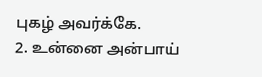புகழ் அவர்க்கே.
2. உன்னை அன்பாய்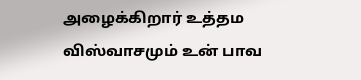அழைக்கிறார் உத்தம விஸ்வாசமும் உன் பாவ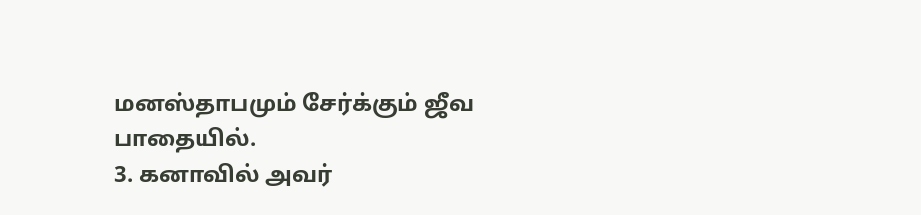மனஸ்தாபமும் சேர்க்கும் ஜீவ பாதையில்.
3. கனாவில் அவர்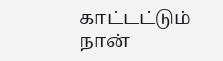காட்டட்டும் நான்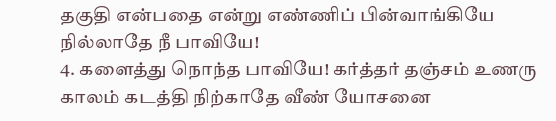தகுதி என்பதை என்று எண்ணிப் பின்வாங்கியே நில்லாதே நீ பாவியே!
4. களைத்து நொந்த பாவியே! கர்த்தர் தஞ்சம் உணரு காலம் கடத்தி நிற்காதே வீண் யோசனை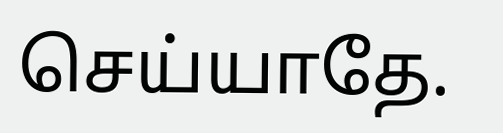செய்யாதே.